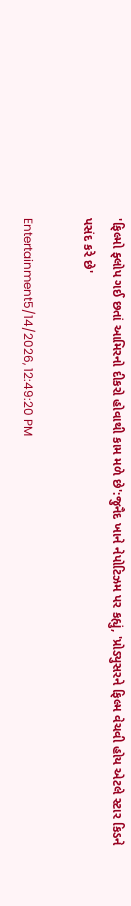'ફિલ્મો ફ્લોપ ગઈ છતાં આમિરનો દીકરો હોવાથી કામ મળે છે':જુનૈદ ખાને નેપોટિઝમ પર કહ્યું, 'પ્રોડ્યુસરને ફિલ્મ વેચવી હોય એટલે સ્ટાર કિડને પસંદ કરે છે'

Entertainment5/14/2026, 12:49:20 PM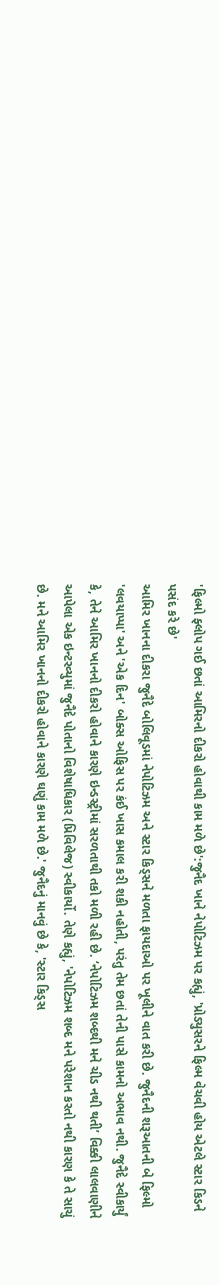'ફિલ્મો ફ્લોપ ગઈ છતાં આમિરનો દીકરો હોવાથી કામ મળે છે':જુનૈદ ખાને નેપોટિઝમ પર કહ્યું, 'પ્રોડ્યુસરને ફિલ્મ વેચવી હોય એટલે સ્ટાર કિડને પસંદ કરે છે'
આમિર ખાનના દીકરા જુનૈદે બોલિવૂડમાં નેપોટિઝમ અને સ્ટાર કિડ્સને મળતા ફાયદાઓ પર ખૂલીને વાત કરી છે. જુનૈદની શરૂઆતની બે ફિલ્મો 'લવયાપ્પા' અને 'એક દિન' બોક્સ ઓફિસ પર કંઈ ખાસ કમાલ કરી શકી નહોતી, પરંતુ તેમ છતાં તેની પાસે કામનો અભાવ નથી. જુનૈદે સ્વીકાર્યું કે, તેને આમિર ખાનનો દીકરો હોવાને કારણે ઇન્ડસ્ટ્રીમાં સરળતાથી તકો મળી રહી છે. ‘નેપોટિઝમ શબ્દથી મને ચીડ નથી થતી’ વિક્કી લાલવાણીને આપેલા એક ઇન્ટરવ્યુમાં જુનૈદે પોતાનો વિશેષાધિકાર (પ્રિવિલેજ) સ્વીકાર્યો. તેણે કહ્યું, 'નેપોટિઝમ શબ્દ મને પરેશાન કરતો નથી કારણ કે તે સાચું છે. મને આમિર ખાનનો દીકરો હોવાને કારણે ઘણું કામ મળે છે.' જુનૈદનું માનવું છે કે, 'સ્ટાર કિડ્સ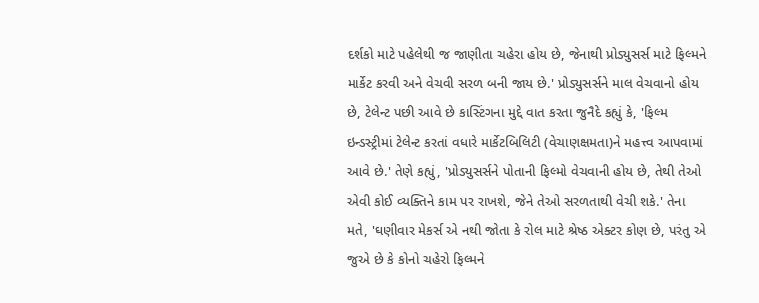દર્શકો માટે પહેલેથી જ જાણીતા ચહેરા હોય છે, જેનાથી પ્રોડ્યુસર્સ માટે ફિલ્મને માર્કેટ કરવી અને વેચવી સરળ બની જાય છે.' પ્રોડ્યુસર્સને માલ વેચવાનો હોય છે, ટેલેન્ટ પછી આવે છે કાસ્ટિંગના મુદ્દે વાત કરતા જુનૈદે કહ્યું કે, 'ફિલ્મ ઇન્ડસ્ટ્રીમાં ટેલેન્ટ કરતાં વધારે માર્કેટબિલિટી (વેચાણક્ષમતા)ને મહત્ત્વ આપવામાં આવે છે.' તેણે કહ્યું, 'પ્રોડ્યુસર્સને પોતાની ફિલ્મો વેચવાની હોય છે, તેથી તેઓ એવી કોઈ વ્યક્તિને કામ પર રાખશે, જેને તેઓ સરળતાથી વેચી શકે.' તેના મતે, 'ઘણીવાર મેકર્સ એ નથી જોતા કે રોલ માટે શ્રેષ્ઠ એક્ટર કોણ છે, પરંતુ એ જુએ છે કે કોનો ચહેરો ફિલ્મને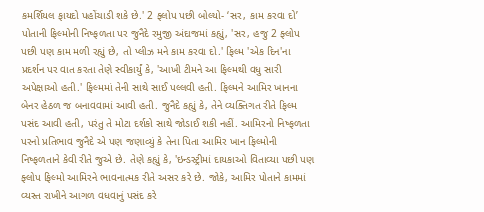કમર્શિયલ ફાયદો પહોંચાડી શકે છે.' 2 ફ્લોપ પછી બોલ્યો- ‘સર, કામ કરવા દો’ પોતાની ફિલ્મોની નિષ્ફળતા પર જુનૈદે રમુજી અંદાજમાં કહ્યું, 'સર, હજુ 2 ફ્લોપ પછી પણ કામ મળી રહ્યું છે, તો પ્લીઝ મને કામ કરવા દો.' ફિલ્મ 'એક દિન'ના પ્રદર્શન પર વાત કરતા તેણે સ્વીકાર્યું કે, 'આખી ટીમને આ ફિલ્મથી વધુ સારી અપેક્ષાઓ હતી.' ફિલ્મમાં તેની સાથે સાઈ પલ્લવી હતી. ફિલ્મને આમિર ખાનના બેનર હેઠળ જ બનાવવામાં આવી હતી. જુનૈદે કહ્યું કે, તેને વ્યક્તિગત રીતે ફિલ્મ પસંદ આવી હતી, પરંતુ તે મોટા દર્શકો સાથે જોડાઈ શકી નહીં. આમિરનો નિષ્ફળતા પરનો પ્રતિભાવ જુનૈદે એ પણ જણાવ્યું કે તેના પિતા આમિર ખાન ફિલ્મોની નિષ્ફળતાને કેવી રીતે જુએ છે. તેણે કહ્યું કે, 'ઇન્ડસ્ટ્રીમાં દાયકાઓ વિતાવ્યા પછી પણ ફ્લોપ ફિલ્મો આમિરને ભાવનાત્મક રીતે અસર કરે છે. જોકે, આમિર પોતાને કામમાં વ્યસ્ત રાખીને આગળ વધવાનું પસંદ કરે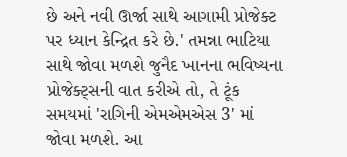છે અને નવી ઊર્જા સાથે આગામી પ્રોજેક્ટ પર ધ્યાન કેન્દ્રિત કરે છે.' તમન્ના ભાટિયા સાથે જોવા મળશે જુનૈદ ખાનના ભવિષ્યના પ્રોજેક્ટ્સની વાત કરીએ તો, તે ટૂંક સમયમાં 'રાગિની એમએમએસ 3' માં જોવા મળશે. આ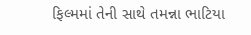ફિલ્મમાં તેની સાથે તમન્ના ભાટિયા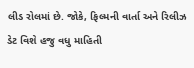લીડ રોલમાં છે. જોકે, ફિલ્મની વાર્તા અને રિલીઝ ડેટ વિશે હજુ વધુ માહિતી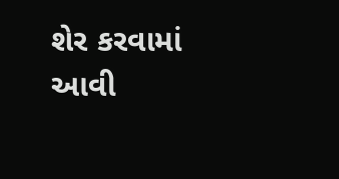શેર કરવામાં આવી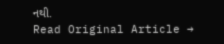નથી.
Read Original Article →